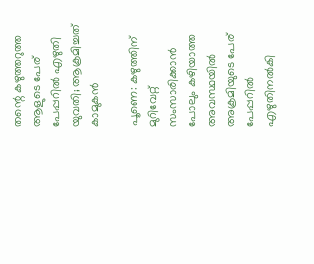തന്റെ കഴുത്തറുത്ത ആളുടെ പേര് പേപ്പറിൽ എഴുതി യുവതി; ആക്രമിച്ചത് കാമുകൻ

പൂണെ: കഴുത്തിന് മുറിവേറ്റ് സംസാരിക്കാൻ പോലും കഴിയാത്ത അവസ്ഥയിൽ അക്രമിയുടെ പേര് പേപ്പറിൽ എഴുതിനൽകി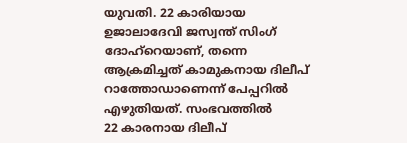യുവതി. 22 കാരിയായ ഉജാലാദേവി ജസ്വന്ത് സിംഗ് ദോഹ്റെയാണ്, തന്നെ ആക്രമിച്ചത് കാമുകനായ ദിലീപ് റാത്തോഡാണെന്ന് പേപ്പറിൽ എഴുതിയത്. സംഭവത്തിൽ
22 കാരനായ ദിലീപ്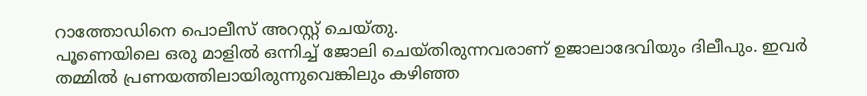റാത്തോഡിനെ പൊലീസ് അറസ്റ്റ് ചെയ്തു.
പൂണെയിലെ ഒരു മാളിൽ ഒന്നിച്ച് ജോലി ചെയ്തിരുന്നവരാണ് ഉജാലാദേവിയും ദിലീപും. ഇവർ തമ്മിൽ പ്രണയത്തിലായിരുന്നുവെങ്കിലും കഴിഞ്ഞ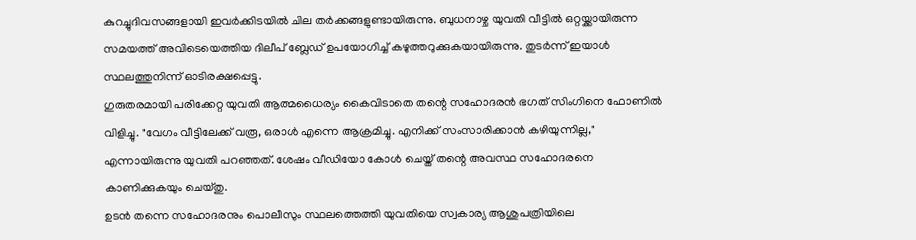കുറച്ചുദിവസങ്ങളായി ഇവർക്കിടയിൽ ചില തർക്കങ്ങളുണ്ടായിരുന്നു. ബുധനാഴ്ച യുവതി വീട്ടിൽ ഒറ്റയ്ക്കായിരുന്ന സമയത്ത് അവിടെയെത്തിയ ദിലീപ് ബ്ലേഡ് ഉപയോഗിച്ച് കഴുത്തറുക്കുകയായിരുന്നു. തുടർന്ന് ഇയാൾ സ്ഥലത്തുനിന്ന് ഓടിരക്ഷപ്പെട്ടു.
ഗുരുതരമായി പരിക്കേറ്റ യുവതി ആത്മധൈര്യം കൈവിടാതെ തന്റെ സഹോദരൻ ഭഗത് സിംഗിനെ ഫോണിൽ വിളിച്ചു. "വേഗം വീട്ടിലേക്ക് വരൂ, ഒരാൾ എന്നെ ആക്രമിച്ചു. എനിക്ക് സംസാരിക്കാൻ കഴിയുന്നില്ല," എന്നായിരുന്നു യുവതി പറഞ്ഞത്. ശേഷം വീഡിയോ കോൾ ചെയ്ത് തന്റെ അവസ്ഥ സഹോദരനെ കാണിക്കുകയും ചെയ്തു.
ഉടൻ തന്നെ സഹോദരനും പൊലീസും സ്ഥലത്തെത്തി യുവതിയെ സ്വകാര്യ ആശുപത്രിയിലെ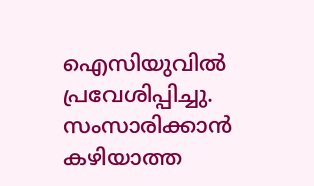ഐസിയുവിൽ പ്രവേശിപ്പിച്ചു. സംസാരിക്കാൻ കഴിയാത്ത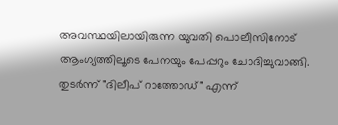അവസ്ഥയിലായിരുന്ന യുവതി പൊലീസിനോട് ആംഗ്യത്തിലൂടെ പേനയും പേപ്പറും ചോദിച്ചുവാങ്ങി. തുടർന്ന് "ദിലീപ് റാത്തോഡ്" എന്ന്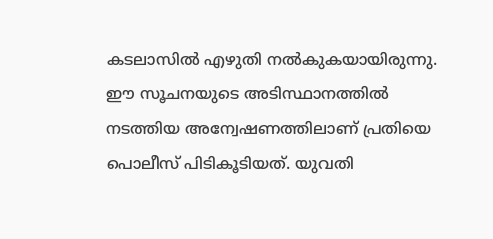കടലാസിൽ എഴുതി നൽകുകയായിരുന്നു. ഈ സൂചനയുടെ അടിസ്ഥാനത്തിൽ നടത്തിയ അന്വേഷണത്തിലാണ് പ്രതിയെ പൊലീസ് പിടികൂടിയത്. യുവതി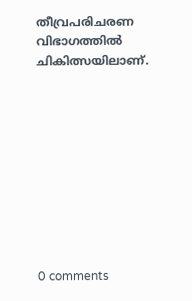തീവ്രപരിചരണ വിഭാഗത്തിൽ ചികിത്സയിലാണ്.










0 comments